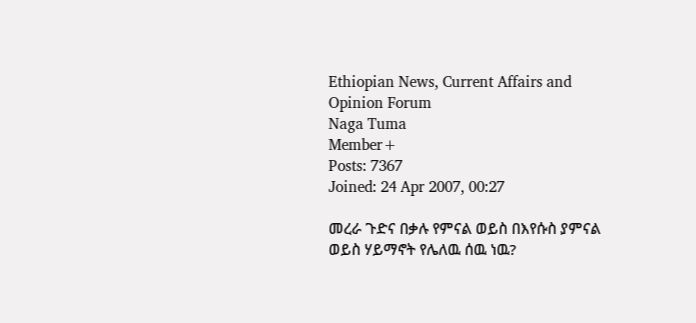Ethiopian News, Current Affairs and Opinion Forum
Naga Tuma
Member+
Posts: 7367
Joined: 24 Apr 2007, 00:27

መረራ ጉድና በቃሉ የምናል ወይስ በእየሱስ ያምናል ወይስ ሃይማኖት የሌለዉ ሰዉ ነዉ?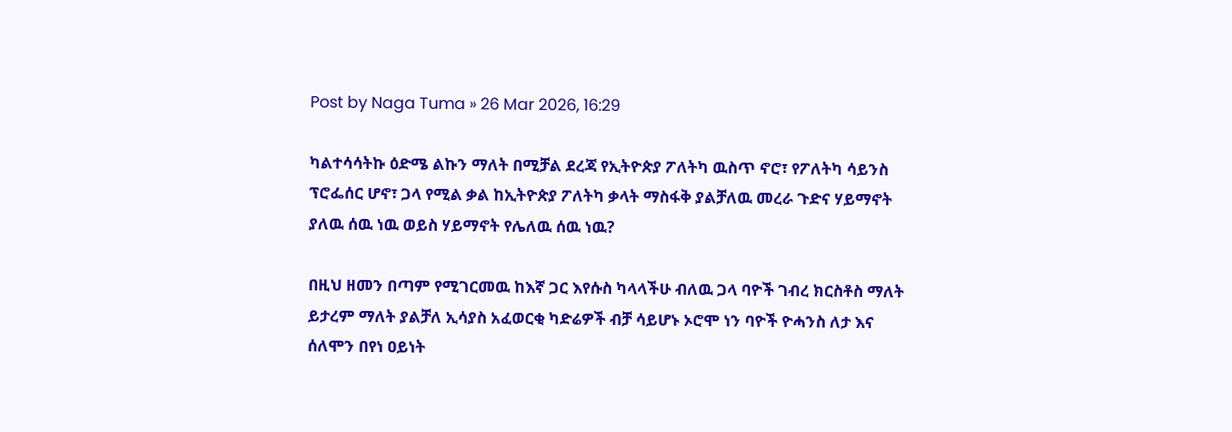Post by Naga Tuma » 26 Mar 2026, 16:29

ካልተሳሳትኩ ዕድሜ ልኩን ማለት በሚቻል ደረጃ የኢትዮጵያ ፖለትካ ዉስጥ ኖሮ፣ የፖለትካ ሳይንስ ፕሮፌሰር ሆኖ፣ ጋላ የሚል ቃል ከኢትዮጵያ ፖለትካ ቃላት ማስፋቅ ያልቻለዉ መረራ ጉድና ሃይማኖት ያለዉ ሰዉ ነዉ ወይስ ሃይማኖት የሌለዉ ሰዉ ነዉ?

በዚህ ዘመን በጣም የሚገርመዉ ከእኛ ጋር እየሱስ ካላላችሁ ብለዉ ጋላ ባዮች ገብረ ክርስቶስ ማለት ይታረም ማለት ያልቻለ ኢሳያስ አፈወርቂ ካድሬዎች ብቻ ሳይሆኑ ኦሮሞ ነን ባዮች ዮሓንስ ለታ እና ሰለሞን በየነ ዐይነት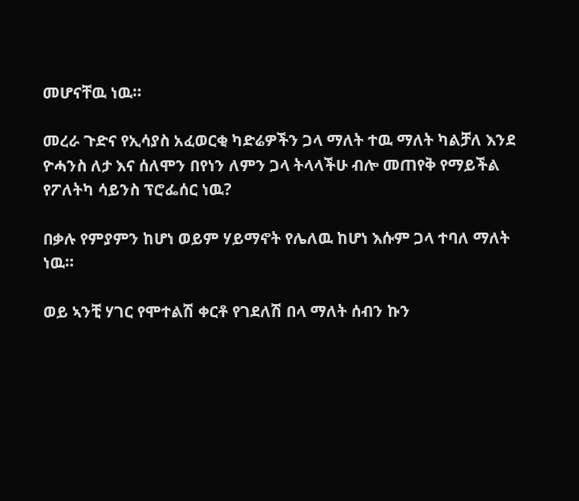መሆናቸዉ ነዉ።

መረራ ጉድና የኢሳያስ አፈወርቂ ካድሬዎችን ጋላ ማለት ተዉ ማለት ካልቻለ እንደ ዮሓንስ ለታ እና ሰለሞን በየነን ለምን ጋላ ትላላችሁ ብሎ መጠየቅ የማይችል የፖለትካ ሳይንስ ፕሮፌሰር ነዉ?

በቃሉ የምያምን ከሆነ ወይም ሃይማኖት የሌለዉ ከሆነ እሱም ጋላ ተባለ ማለት ነዉ።

ወይ ኣንቺ ሃገር የሞተልሽ ቀርቶ የገደለሽ በላ ማለት ሰብን ኩን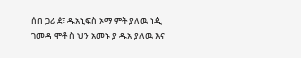ሰበ ጋሪ ዸ፣ ዱአኒፍስ ኦማ ምት ያለዉ ነዺ ገመዳ ሞቶ ስ ህን አመኑ ያ ዱአ ያለዉ እና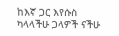ከእኛ ጋር እየሱስ ካላላችሁ ጋላዎች ናችሁ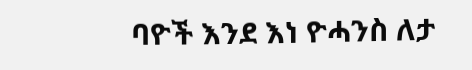ባዮች እንደ እነ ዮሓንስ ለታ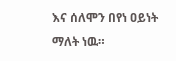እና ሰለሞን በየነ ዐይነት ማለት ነዉ።